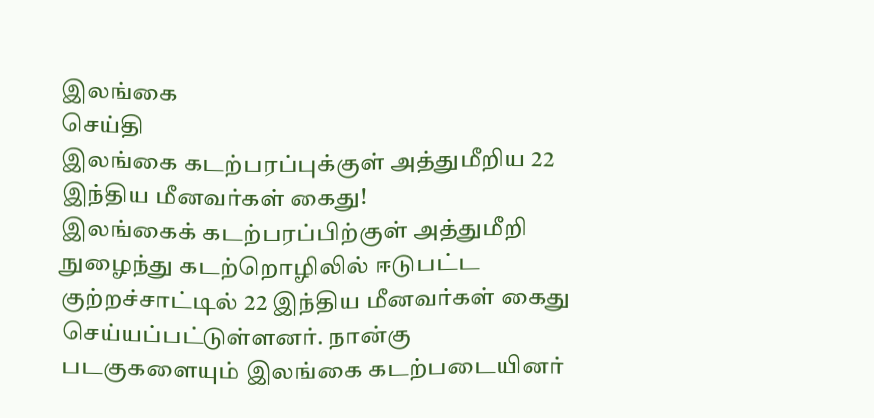இலங்கை
செய்தி
இலங்கை கடற்பரப்புக்குள் அத்துமீறிய 22 இந்திய மீனவர்கள் கைது!
இலங்கைக் கடற்பரப்பிற்குள் அத்துமீறி நுழைந்து கடற்றொழிலில் ஈடுபட்ட குற்றச்சாட்டில் 22 இந்திய மீனவர்கள் கைது செய்யப்பட்டுள்ளனர். நான்கு படகுகளையும் இலங்கை கடற்படையினர்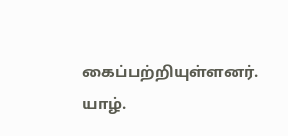கைப்பற்றியுள்ளனர். யாழ்.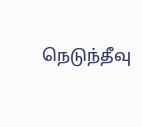நெடுந்தீவு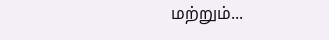மற்றும்...